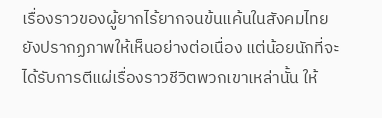เรื่องราวของผู้ยากไร้ยากจนข้นแค้นในสังคมไทยยังปรากฏภาพให้เห็นอย่างต่อเนื่อง แต่น้อยนักที่จะได้รับการตีแผ่เรื่องราวชีวิตพวกเขาเหล่านั้น ให้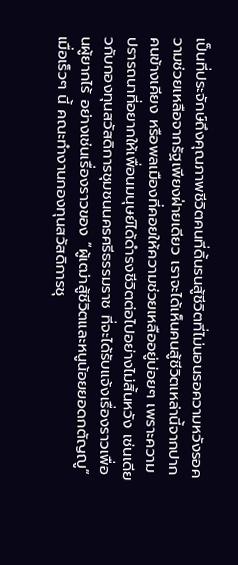เป็นที่ประจักษ์ถึงคุณภาพชีวิตคนที่ดิ้นรนสู้ชีวิตที่ไม่นอนรอความหวังรอความช่วยเหลือจากรัฐเพียงฝ่ายเดียว เราจะได้เห็นคนสู้ชีวิตเหล่านี้จากปากคนข้างเคียง หรือพลเมืองที่คอยให้ความช่วยเหลืออยู่บ่อยๆ เพราะความปรารถนาที่อยากให้เพื่อนมนุษย์ได้ดำรงชีวิตต่อไปอย่างไม่สิ้นหวัง เช่นเดียวกับกองทุนสวัสดิการชุมชนนครศรีธรรมราช ที่จะได้รับแจ้งเรื่องราวเพื่อนผู้ยากไร้ อย่างเช่นเรื่องราวของ “ผู้เฒ่าสู้ชีวิตและหนูน้อยยอดกตัญญู”
เมื่อเร็วๆ นี้ คณะทำงานกองทุนสวัสดิการชุ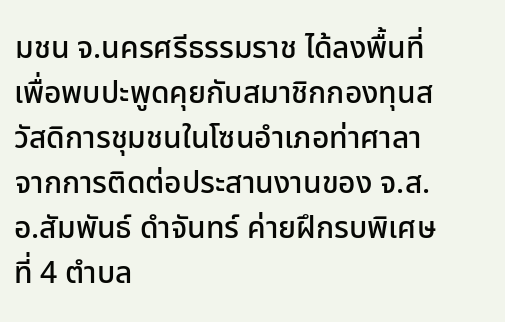มชน จ.นครศรีธรรมราช ได้ลงพื้นที่เพื่อพบปะพูดคุยกับสมาชิกกองทุนสวัสดิการชุมชนในโซนอำเภอท่าศาลา จากการติดต่อประสานงานของ จ.ส.อ.สัมพันธ์ ดำจันทร์ ค่ายฝึกรบพิเศษที่ 4 ตำบล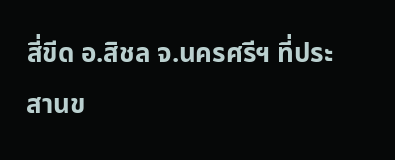สี่ขีด อ.สิชล จ.นครศรีฯ ที่ประสานข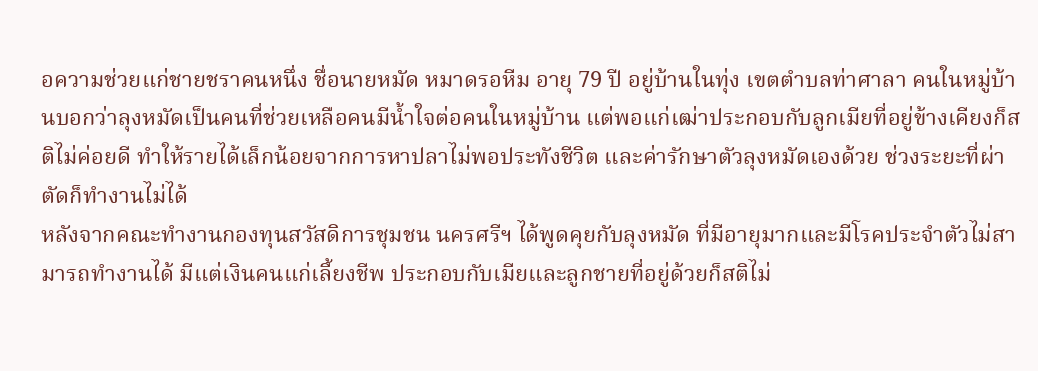อความช่วยแก่ชายชราคนหนึ่ง ชื่อนายหมัด หมาดรอหีม อายุ 79 ปี อยู่บ้านในทุ่ง เขตตำบลท่าศาลา คนในหมู่บ้านบอกว่าลุงหมัดเป็นคนที่ช่วยเหลือคนมีน้ำใจต่อคนในหมู่บ้าน แต่พอแก่เฒ่าประกอบกับลูกเมียที่อยู่ข้างเคียงก็สติไม่ค่อยดี ทำให้รายได้เล็กน้อยจากการหาปลาไม่พอประทังชีวิต และค่ารักษาตัวลุงหมัดเองด้วย ช่วงระยะที่ผ่าตัดก็ทำงานไม่ได้
หลังจากคณะทำงานกองทุนสวัสดิการชุมชน นครศรีฯ ได้พูดคุยกับลุงหมัด ที่มีอายุมากและมีโรคประจำตัวไม่สามารถทำงานได้ มีแต่เงินคนแก่เลี้ยงชีพ ประกอบกับเมียและลูกชายที่อยู่ด้วยก็สติไม่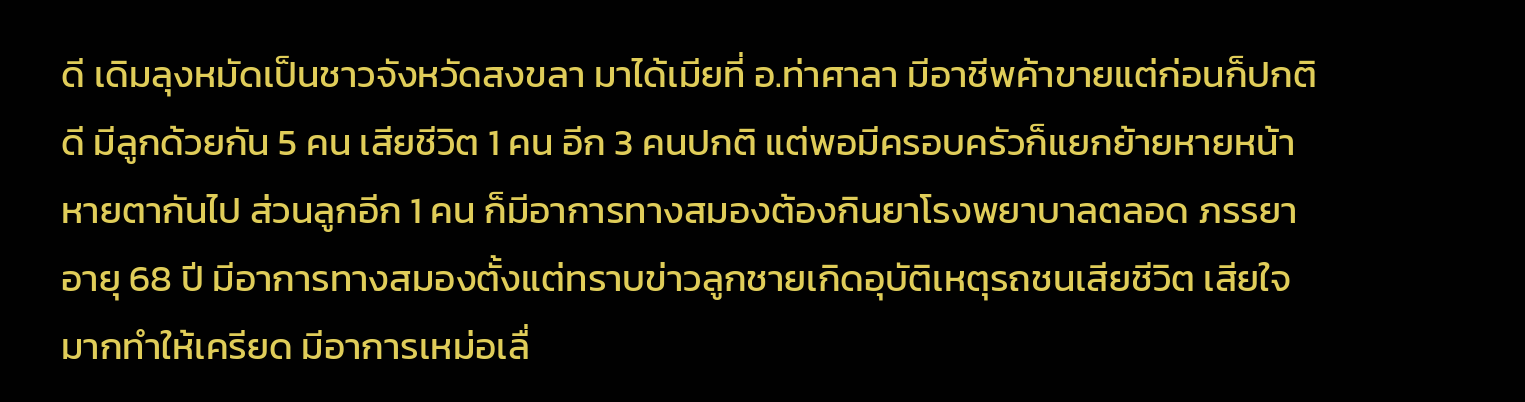ดี เดิมลุงหมัดเป็นชาวจังหวัดสงขลา มาได้เมียที่ อ.ท่าศาลา มีอาชีพค้าขายแต่ก่อนก็ปกติดี มีลูกด้วยกัน 5 คน เสียชีวิต 1 คน อีก 3 คนปกติ แต่พอมีครอบครัวก็แยกย้ายหายหน้าหายตากันไป ส่วนลูกอีก 1 คน ก็มีอาการทางสมองต้องกินยาโรงพยาบาลตลอด ภรรยา อายุ 68 ปี มีอาการทางสมองตั้งแต่ทราบข่าวลูกชายเกิดอุบัติเหตุรถชนเสียชีวิต เสียใจมากทำให้เครียด มีอาการเหม่อเลื่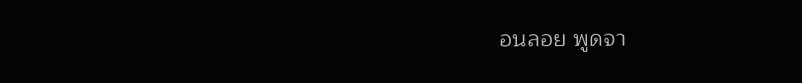อนลอย พูดจา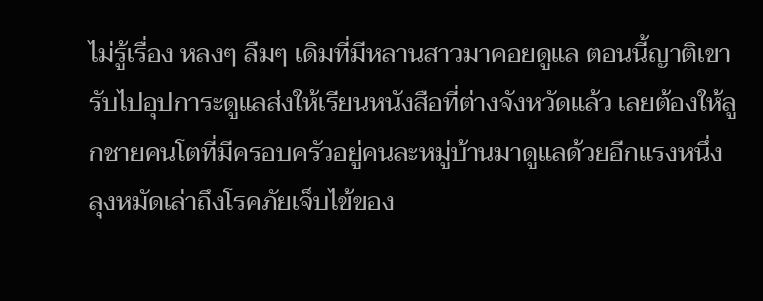ไม่รู้เรื่อง หลงๆ ลืมๆ เดิมที่มีหลานสาวมาคอยดูแล ตอนนี้ญาติเขารับไปอุปการะดูแลส่งให้เรียนหนังสือที่ต่างจังหวัดแล้ว เลยต้องให้ลูกชายคนโตที่มีครอบครัวอยู่คนละหมู่บ้านมาดูแลด้วยอีกแรงหนึ่ง
ลุงหมัดเล่าถึงโรคภัยเจ็บไข้ของ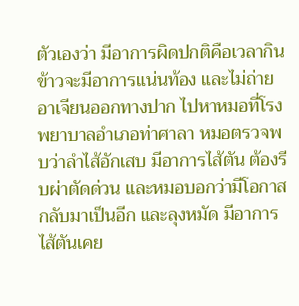ตัวเองว่า มีอาการผิดปกติคือเวลากินข้าวจะมีอาการแน่นท้อง และไม่ถ่ายอาเจียนออกทางปาก ไปหาหมอที่โรงพยาบาลอำเภอท่าศาลา หมอตรวจพบว่าลำไส้อักเสบ มีอาการไส้ตัน ต้องรีบผ่าตัดด่วน และหมอบอกว่ามีโอกาสกลับมาเป็นอีก และลุงหมัด มีอาการไส้ตันเคย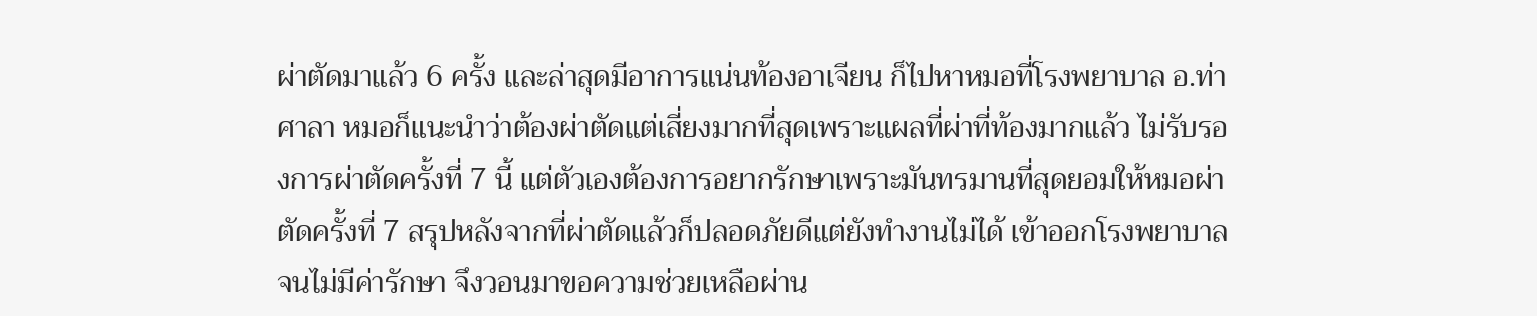ผ่าตัดมาแล้ว 6 ครั้ง และล่าสุดมีอาการแน่นท้องอาเจียน ก็ไปหาหมอที่โรงพยาบาล อ.ท่าศาลา หมอก็แนะนำว่าต้องผ่าตัดแต่เสี่ยงมากที่สุดเพราะแผลที่ผ่าที่ท้องมากแล้ว ไม่รับรองการผ่าตัดครั้งที่ 7 นี้ แต่ตัวเองต้องการอยากรักษาเพราะมันทรมานที่สุดยอมให้หมอผ่าตัดครั้งที่ 7 สรุปหลังจากที่ผ่าตัดแล้วก็ปลอดภัยดีแต่ยังทำงานไม่ได้ เข้าออกโรงพยาบาลจนไม่มีค่ารักษา จึงวอนมาขอความช่วยเหลือผ่าน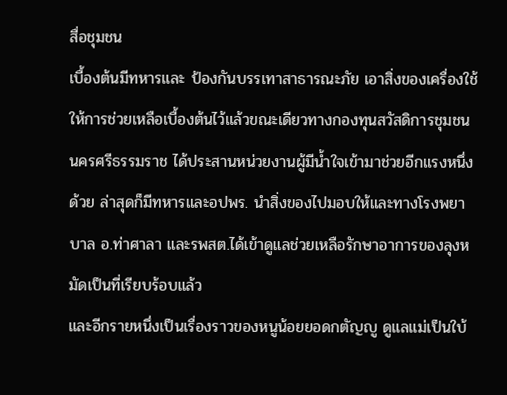สื่อชุมชน
เบื้องต้นมีทหารและ ป้องกันบรรเทาสาธารณะภัย เอาสิ่งของเครื่องใช้ให้การช่วยเหลือเบื้องต้นไว้แล้วขณะเดียวทางกองทุนสวัสดิการชุมชน นครศรีธรรมราช ได้ประสานหน่วยงานผู้มีน้ำใจเข้ามาช่วยอีกแรงหนึ่งด้วย ล่าสุดก็มีทหารและอปพร. นำสิ่งของไปมอบให้และทางโรงพยาบาล อ.ท่าศาลา และรพสต.ได้เข้าดูแลช่วยเหลือรักษาอาการของลุงหมัดเป็นที่เรียบร้อบแล้ว
และอีกรายหนึ่งเป็นเรื่องราวของหนูน้อยยอดกตัญญู ดูแลแม่เป็นใบ้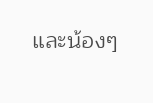และน้องๆ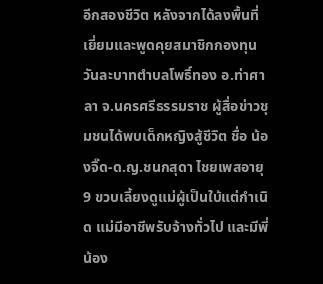อีกสองชีวิต หลังจากได้ลงพื้นที่เยี่ยมและพูดคุยสมาชิกกองทุนวันละบาทตำบลโพธิ์ทอง อ.ท่าศาลา จ.นครศรีธรรมราช ผู้สื่อข่าวชุมชนได้พบเด็กหญิงสู้ชีวิต ชื่อ น้องจิ๊ด-ด.ญ.ชนกสุดา ไชยเพสอายุ 9 ขวบเลี้ยงดูแม่ผู้เป็นใบ้แต่กำเนิด แม่มีอาชีพรับจ้างทั่วไป และมีพี่น้อง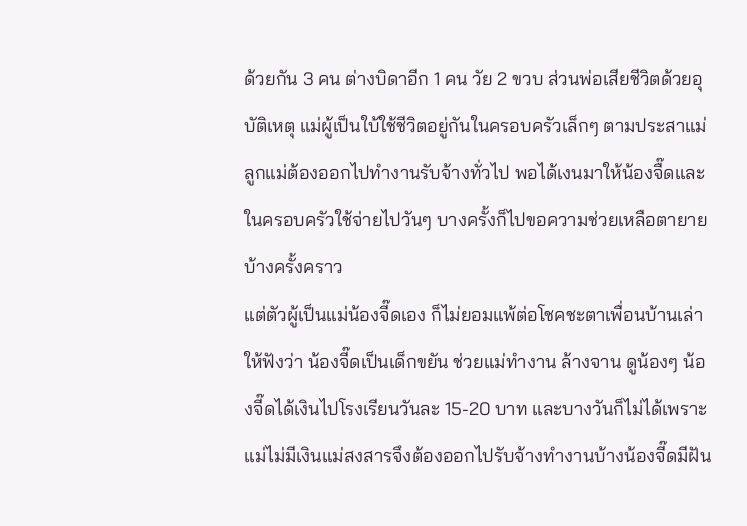ด้วยกัน 3 คน ต่างบิดาอีก 1 คน วัย 2 ขวบ ส่วนพ่อเสียชีวิตด้วยอุบัติเหตุ แม่ผู้เป็นใบ้ใช้ชีวิตอยู่กันในครอบครัวเล็กๆ ตามประสาแม่ลูกแม่ต้องออกไปทำงานรับจ้างทั่วไป พอได้เงนมาให้น้องจื๊ดและในครอบครัวใช้จ่ายไปวันๆ บางครั้งก็ไปขอความช่วยเหลือตายายบ้างครั้งคราว
แต่ตัวผู้เป็นแม่น้องจี๊ดเอง ก็ไม่ยอมแพ้ต่อโชคชะตาเพื่อนบ้านเล่าให้ฟังว่า น้องจี๊ดเป็นเด็กขยัน ช่วยแม่ทำงาน ล้างจาน ดูน้องๆ น้องจี๊ดได้เงินไปโรงเรียนวันละ 15-20 บาท และบางวันก็ไม่ได้เพราะแม่ไม่มีเงินแม่สงสารจึงต้องออกไปรับจ้างทำงานบ้างน้องจี๊ดมีฝัน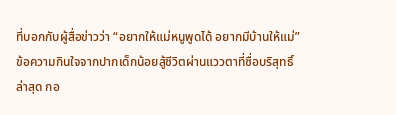ที่บอกกับผู้สื่อข่าวว่า “อยากให้แม่หนูพูดได้ อยากมีบ้านให้แม่” ข้อความกินใจจากปากเด็กน้อยสู้ชีวิตผ่านแววตาที่ซื่อบริสุทธิ์
ล่าสุด กอ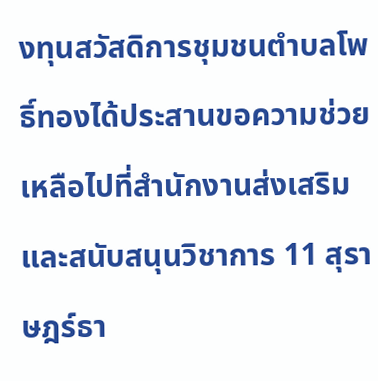งทุนสวัสดิการชุมชนตำบลโพธิ์ทองได้ประสานขอความช่วยเหลือไปที่สำนักงานส่งเสริมและสนับสนุนวิชาการ 11 สุราษฎร์ธา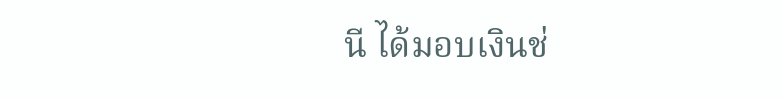นี ได้มอบเงินช่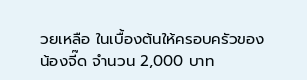วยเหลือ ในเบื้องต้นให้ครอบครัวของ น้องจี๊ด จำนวน 2,000 บาท